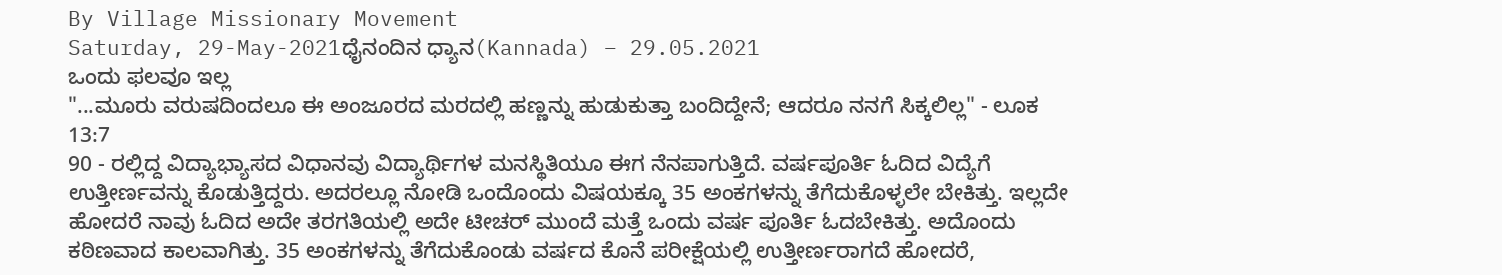By Village Missionary Movement
Saturday, 29-May-2021ಧೈನಂದಿನ ಧ್ಯಾನ(Kannada) – 29.05.2021
ಒಂದು ಫಲವೂ ಇಲ್ಲ
"...ಮೂರು ವರುಷದಿಂದಲೂ ಈ ಅಂಜೂರದ ಮರದಲ್ಲಿ ಹಣ್ಣನ್ನು ಹುಡುಕುತ್ತಾ ಬಂದಿದ್ದೇನೆ; ಆದರೂ ನನಗೆ ಸಿಕ್ಕಲಿಲ್ಲ" - ಲೂಕ 13:7
90 - ರಲ್ಲಿದ್ದ ವಿದ್ಯಾಭ್ಯಾಸದ ವಿಧಾನವು ವಿದ್ಯಾರ್ಥಿಗಳ ಮನಸ್ಥಿತಿಯೂ ಈಗ ನೆನಪಾಗುತ್ತಿದೆ. ವರ್ಷಪೂರ್ತಿ ಓದಿದ ವಿದ್ಯೆಗೆ ಉತ್ತೀರ್ಣವನ್ನು ಕೊಡುತ್ತಿದ್ದರು. ಅದರಲ್ಲೂ ನೋಡಿ ಒಂದೊಂದು ವಿಷಯಕ್ಕೂ 35 ಅಂಕಗಳನ್ನು ತೆಗೆದುಕೊಳ್ಳಲೇ ಬೇಕಿತ್ತು. ಇಲ್ಲದೇ ಹೋದರೆ ನಾವು ಓದಿದ ಅದೇ ತರಗತಿಯಲ್ಲಿ ಅದೇ ಟೀಚರ್ ಮುಂದೆ ಮತ್ತೆ ಒಂದು ವರ್ಷ ಪೂರ್ತಿ ಓದಬೇಕಿತ್ತು. ಅದೊಂದು ಕಠಿಣವಾದ ಕಾಲವಾಗಿತ್ತು. 35 ಅಂಕಗಳನ್ನು ತೆಗೆದುಕೊಂಡು ವರ್ಷದ ಕೊನೆ ಪರೀಕ್ಷೆಯಲ್ಲಿ ಉತ್ತೀರ್ಣರಾಗದೆ ಹೋದರೆ,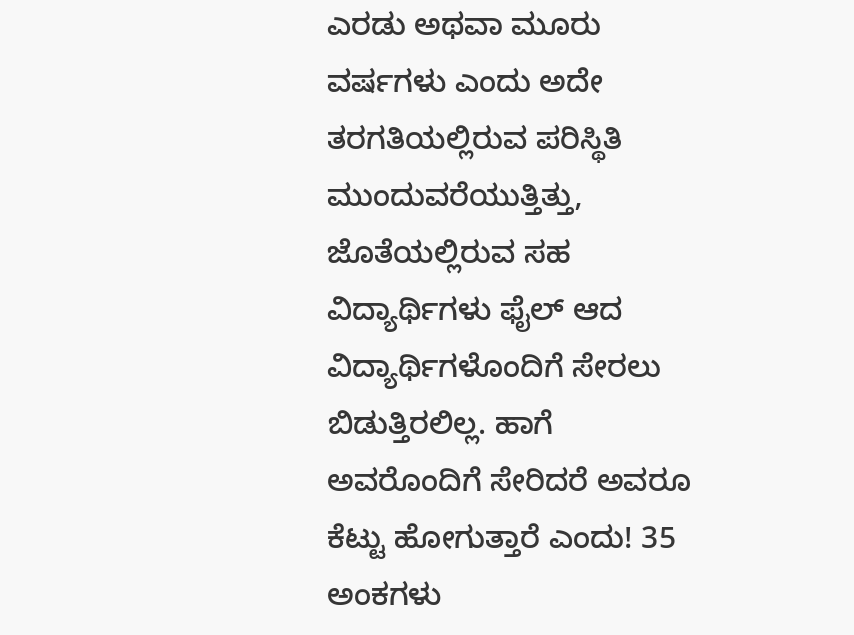ಎರಡು ಅಥವಾ ಮೂರು ವರ್ಷಗಳು ಎಂದು ಅದೇ ತರಗತಿಯಲ್ಲಿರುವ ಪರಿಸ್ಥಿತಿ ಮುಂದುವರೆಯುತ್ತಿತ್ತು, ಜೊತೆಯಲ್ಲಿರುವ ಸಹ ವಿದ್ಯಾರ್ಥಿಗಳು ಫೈಲ್ ಆದ ವಿದ್ಯಾರ್ಥಿಗಳೊಂದಿಗೆ ಸೇರಲು ಬಿಡುತ್ತಿರಲಿಲ್ಲ. ಹಾಗೆ ಅವರೊಂದಿಗೆ ಸೇರಿದರೆ ಅವರೂ ಕೆಟ್ಟು ಹೋಗುತ್ತಾರೆ ಎಂದು! 35 ಅಂಕಗಳು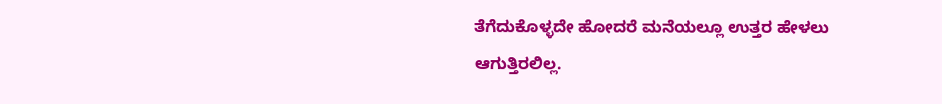ತೆಗೆದುಕೊಳ್ಳದೇ ಹೋದರೆ ಮನೆಯಲ್ಲೂ ಉತ್ತರ ಹೇಳಲು ಆಗುತ್ತಿರಲಿಲ್ಲ.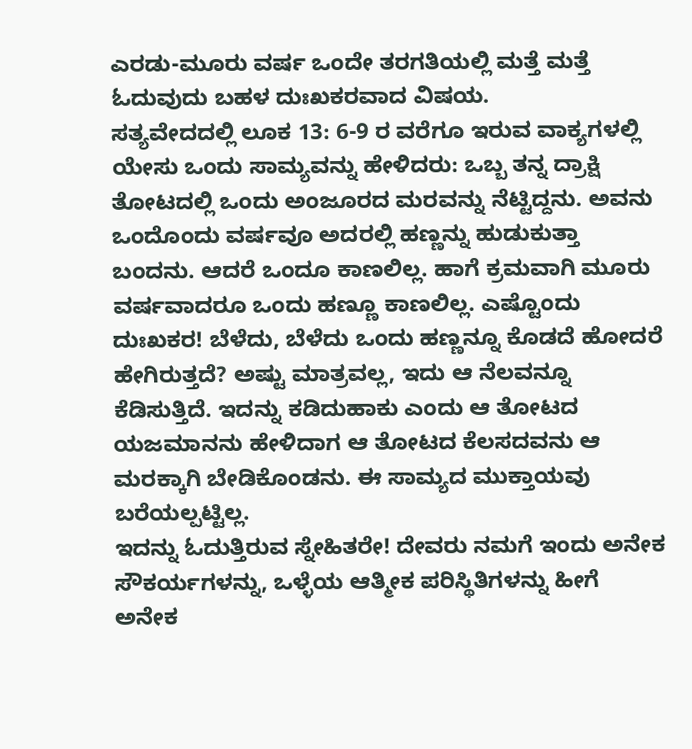ಎರಡು-ಮೂರು ವರ್ಷ ಒಂದೇ ತರಗತಿಯಲ್ಲಿ ಮತ್ತೆ ಮತ್ತೆ ಓದುವುದು ಬಹಳ ದುಃಖಕರವಾದ ವಿಷಯ.
ಸತ್ಯವೇದದಲ್ಲಿ ಲೂಕ 13: 6-9 ರ ವರೆಗೂ ಇರುವ ವಾಕ್ಯಗಳಲ್ಲಿ ಯೇಸು ಒಂದು ಸಾಮ್ಯವನ್ನು ಹೇಳಿದರು: ಒಬ್ಬ ತನ್ನ ದ್ರಾಕ್ಷಿ ತೋಟದಲ್ಲಿ ಒಂದು ಅಂಜೂರದ ಮರವನ್ನು ನೆಟ್ಟಿದ್ದನು. ಅವನು ಒಂದೊಂದು ವರ್ಷವೂ ಅದರಲ್ಲಿ ಹಣ್ಣನ್ನು ಹುಡುಕುತ್ತಾ ಬಂದನು. ಆದರೆ ಒಂದೂ ಕಾಣಲಿಲ್ಲ. ಹಾಗೆ ಕ್ರಮವಾಗಿ ಮೂರು ವರ್ಷವಾದರೂ ಒಂದು ಹಣ್ಣೂ ಕಾಣಲಿಲ್ಲ. ಎಷ್ಟೊಂದು ದುಃಖಕರ! ಬೆಳೆದು, ಬೆಳೆದು ಒಂದು ಹಣ್ಣನ್ನೂ ಕೊಡದೆ ಹೋದರೆ ಹೇಗಿರುತ್ತದೆ? ಅಷ್ಟು ಮಾತ್ರವಲ್ಲ, ಇದು ಆ ನೆಲವನ್ನೂ ಕೆಡಿಸುತ್ತಿದೆ. ಇದನ್ನು ಕಡಿದುಹಾಕು ಎಂದು ಆ ತೋಟದ ಯಜಮಾನನು ಹೇಳಿದಾಗ ಆ ತೋಟದ ಕೆಲಸದವನು ಆ ಮರಕ್ಕಾಗಿ ಬೇಡಿಕೊಂಡನು. ಈ ಸಾಮ್ಯದ ಮುಕ್ತಾಯವು ಬರೆಯಲ್ಪಟ್ಟಿಲ್ಲ.
ಇದನ್ನು ಓದುತ್ತಿರುವ ಸ್ನೇಹಿತರೇ! ದೇವರು ನಮಗೆ ಇಂದು ಅನೇಕ ಸೌಕರ್ಯಗಳನ್ನು, ಒಳ್ಳೆಯ ಆತ್ಮೀಕ ಪರಿಸ್ಥಿತಿಗಳನ್ನು ಹೀಗೆ ಅನೇಕ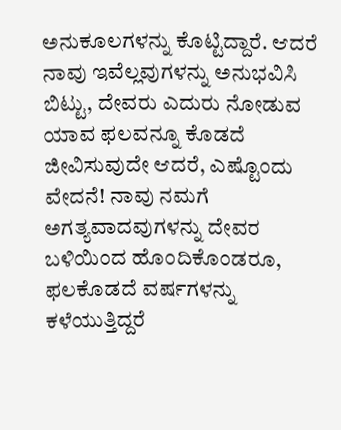ಅನುಕೂಲಗಳನ್ನು ಕೊಟ್ಟಿದ್ದಾರೆ. ಆದರೆ ನಾವು ಇವೆಲ್ಲವುಗಳನ್ನು ಅನುಭವಿಸಿ ಬಿಟ್ಟು, ದೇವರು ಎದುರು ನೋಡುವ ಯಾವ ಫಲವನ್ನೂ ಕೊಡದೆ ಜೀವಿಸುವುದೇ ಆದರೆ, ಎಷ್ಟೊಂದು ವೇದನೆ! ನಾವು ನಮಗೆ ಅಗತ್ಯವಾದವುಗಳನ್ನು ದೇವರ ಬಳಿಯಿಂದ ಹೊಂದಿಕೊಂಡರೂ, ಫಲಕೊಡದೆ ವರ್ಷಗಳನ್ನು ಕಳೆಯುತ್ತಿದ್ದರೆ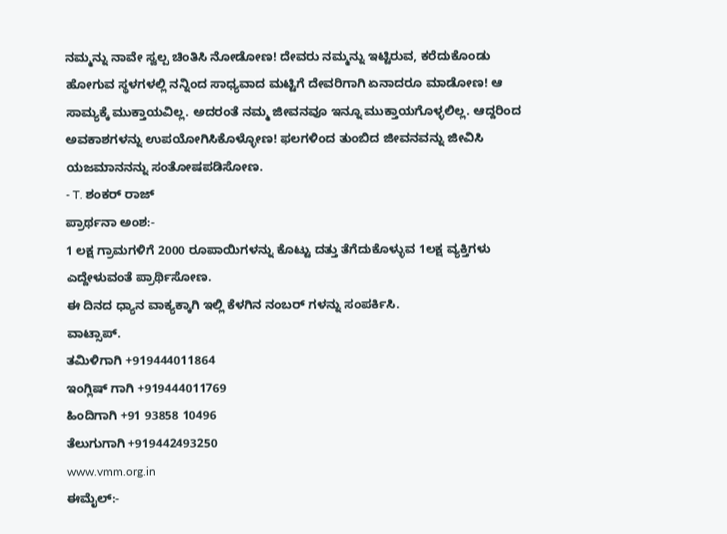ನಮ್ಮನ್ನು ನಾವೇ ಸ್ವಲ್ಪ ಚಿಂತಿಸಿ ನೋಡೋಣ! ದೇವರು ನಮ್ಮನ್ನು ಇಟ್ಟಿರುವ, ಕರೆದುಕೊಂಡು ಹೋಗುವ ಸ್ಥಳಗಳಲ್ಲಿ ನನ್ನಿಂದ ಸಾಧ್ಯವಾದ ಮಟ್ಟಿಗೆ ದೇವರಿಗಾಗಿ ಏನಾದರೂ ಮಾಡೋಣ! ಆ ಸಾಮ್ಯಕ್ಕೆ ಮುಕ್ತಾಯವಿಲ್ಲ. ಅದರಂತೆ ನಮ್ಮ ಜೀವನವೂ ಇನ್ನೂ ಮುಕ್ತಾಯಗೊಳ್ಳಲಿಲ್ಲ. ಆದ್ದರಿಂದ ಅವಕಾಶಗಳನ್ನು ಉಪಯೋಗಿಸಿಕೊಳ್ಳೋಣ! ಫಲಗಳಿಂದ ತುಂಬಿದ ಜೀವನವನ್ನು ಜೀವಿಸಿ ಯಜಮಾನನನ್ನು ಸಂತೋಷಪಡಿಸೋಣ.
- T. ಶಂಕರ್ ರಾಜ್
ಪ್ರಾರ್ಥನಾ ಅಂಶ:-
1 ಲಕ್ಷ ಗ್ರಾಮಗಳಿಗೆ 2000 ರೂಪಾಯಿಗಳನ್ನು ಕೊಟ್ಟು ದತ್ತು ತೆಗೆದುಕೊಳ್ಳುವ 1ಲಕ್ಷ ವ್ಯಕ್ತಿಗಳು ಎದ್ದೇಳುವಂತೆ ಪ್ರಾರ್ಥಿಸೋಣ.
ಈ ದಿನದ ಧ್ಯಾನ ವಾಕ್ಯಕ್ಕಾಗಿ ಇಲ್ಲಿ ಕೆಳಗಿನ ನಂಬರ್ ಗಳನ್ನು ಸಂಪರ್ಕಿಸಿ.
ವಾಟ್ಸಾಪ್.
ತಮಿಳಿಗಾಗಿ +919444011864
ಇಂಗ್ಲಿಷ್ ಗಾಗಿ +919444011769
ಹಿಂದಿಗಾಗಿ +91 93858 10496
ತೆಲುಗುಗಾಗಿ +919442493250
www.vmm.org.in
ಈಮೈಲ್:-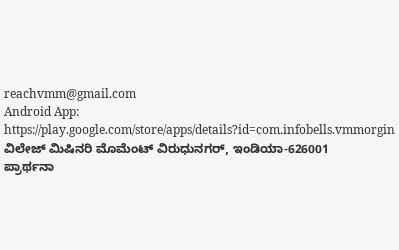reachvmm@gmail.com
Android App: https://play.google.com/store/apps/details?id=com.infobells.vmmorgin
ವಿಲೇಜ್ ಮಿಷಿನರಿ ಮೊಮೆಂಟ್ ವಿರುಧುನಗರ್, ಇಂಡಿಯಾ-626001
ಪ್ರಾರ್ಥನಾ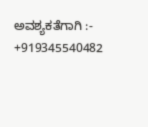ಅವಶ್ಯಕತೆಗಾಗಿ :- +919345540482